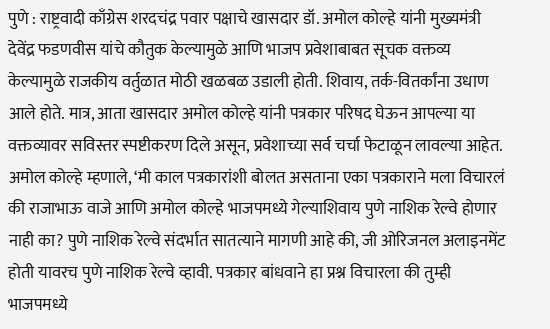पुणे : राष्ट्रवादी काँग्रेस शरदचंद्र पवार पक्षाचे खासदार डॉ. अमोल कोल्हे यांनी मुख्यमंत्री देवेंद्र फडणवीस यांचे कौतुक केल्यामुळे आणि भाजप प्रवेशाबाबत सूचक वक्तव्य केल्यामुळे राजकीय वर्तुळात मोठी खळबळ उडाली होती. शिवाय, तर्क-वितर्कांना उधाण आले होते. मात्र, आता खासदार अमोल कोल्हे यांनी पत्रकार परिषद घेऊन आपल्या या वक्तव्यावर सविस्तर स्पष्टीकरण दिले असून, प्रवेशाच्या सर्व चर्चा फेटाळून लावल्या आहेत.
अमोल कोल्हे म्हणाले, ‘मी काल पत्रकारांशी बोलत असताना एका पत्रकाराने मला विचारलं की राजाभाऊ वाजे आणि अमोल कोल्हे भाजपमध्ये गेल्याशिवाय पुणे नाशिक रेल्वे होणार नाही का? पुणे नाशिक रेल्वे संदर्भात सातत्याने मागणी आहे की, जी ओरिजनल अलाइनमेंट होती यावरच पुणे नाशिक रेल्वे व्हावी. पत्रकार बांधवाने हा प्रश्न विचारला की तुम्ही भाजपमध्ये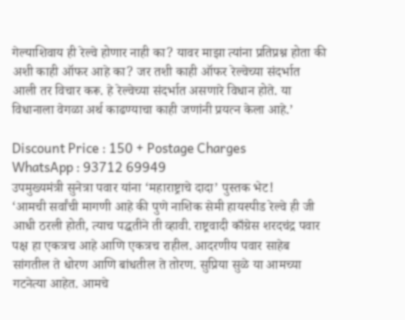गेल्याशिवाय ही रेल्वे होणार नाही का? यावर माझा त्यांना प्रतिप्रश्न होता की अशी काही ऑफर आहे का? जर तशी काही ऑफर रेल्वेच्या संदर्भात आली तर विचार करू. हे रेल्वेच्या संदर्भात असणारे विधान होते. या विधानाला वेगळा अर्थ काढण्याचा काही जणांनी प्रयत्न केला आहे.’

Discount Price : 150 + Postage Charges
WhatsApp : 93712 69949
उपमुख्यमंत्री सुनेत्रा पवार यांना ‘महाराष्ट्राचे दादा’ पुस्तक भेट!
‘आमची सर्वांची मागणी आहे की पुणे नाशिक सेमी हायस्पीड रेल्वे ही जी आधी ठरली होती, त्याच पद्धतीने ती व्हावी. राष्ट्रवादी काँग्रेस शरदचंद्र पवार पक्ष हा एकत्रच आहे आणि एकत्रच राहील. आदरणीय पवार साहेब सांगतील ते धोरण आणि बांधतील ते तोरण. सुप्रिया सुळे या आमच्या गटनेत्या आहेत. आमचे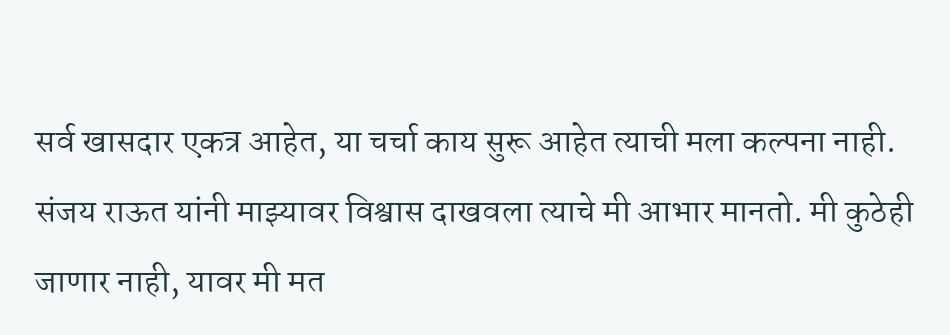सर्व खासदार एकत्र आहेत, या चर्चा काय सुरू आहेत त्याची मला कल्पना नाही. संजय राऊत यांनी माझ्यावर विश्वास दाखवला त्याचे मी आभार मानतो. मी कुठेही जाणार नाही, यावर मी मत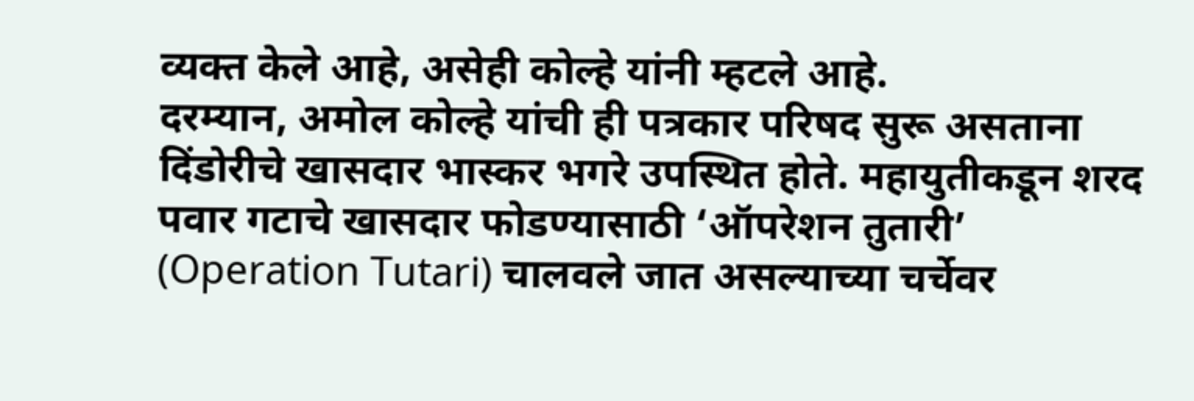व्यक्त केले आहे, असेही कोल्हे यांनी म्हटले आहे.
दरम्यान, अमोल कोल्हे यांची ही पत्रकार परिषद सुरू असताना दिंडोरीचे खासदार भास्कर भगरे उपस्थित होते. महायुतीकडून शरद पवार गटाचे खासदार फोडण्यासाठी ‘ऑपरेशन तुतारी’ (Operation Tutari) चालवले जात असल्याच्या चर्चेवर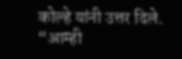कोल्हे यांनी उत्तर दिले. “आम्ही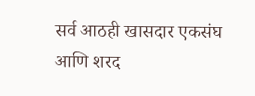सर्व आठही खासदार एकसंघ आणि शरद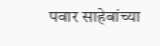पवार साहेबांच्या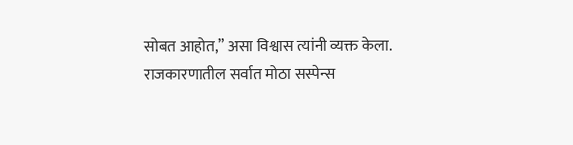सोबत आहोत,” असा विश्वास त्यांनी व्यक्त केला.
राजकारणातील सर्वात मोठा सस्पेन्स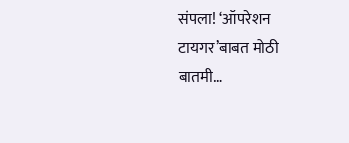संपला! ‘ऑपरेशन टायगर’बाबत मोठी बातमी…